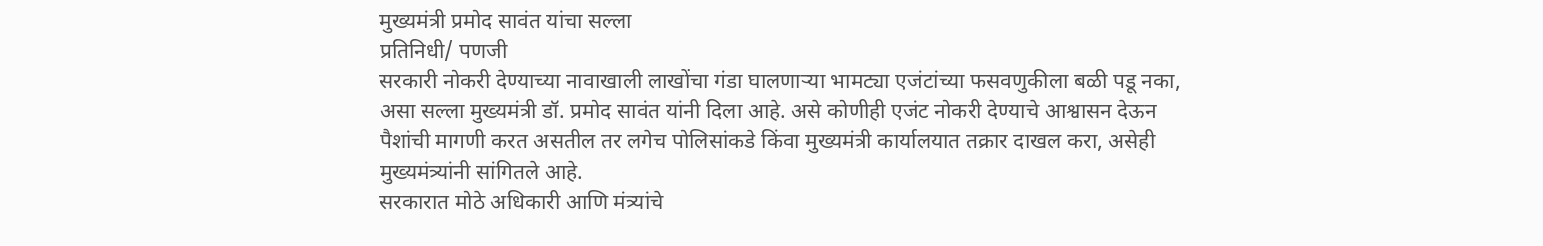मुख्यमंत्री प्रमोद सावंत यांचा सल्ला
प्रतिनिधी/ पणजी
सरकारी नोकरी देण्याच्या नावाखाली लाखोंचा गंडा घालणाऱ्या भामट्या एजंटांच्या फसवणुकीला बळी पडू नका, असा सल्ला मुख्यमंत्री डॉ. प्रमोद सावंत यांनी दिला आहे. असे कोणीही एजंट नोकरी देण्याचे आश्वासन देऊन पैशांची मागणी करत असतील तर लगेच पोलिसांकडे किंवा मुख्यमंत्री कार्यालयात तक्रार दाखल करा, असेही मुख्यमंत्र्यांनी सांगितले आहे.
सरकारात मोठे अधिकारी आणि मंत्र्यांचे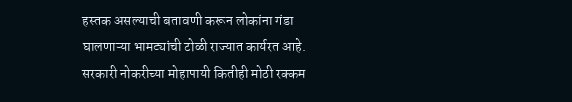हस्तक असल्याची बतावणी करून लोकांना गंडा घालणाऱ्या भामट्यांची टोळी राज्यात कार्यरत आहे. सरकारी नोकरीच्या मोहापायी कितीही मोठी रक्कम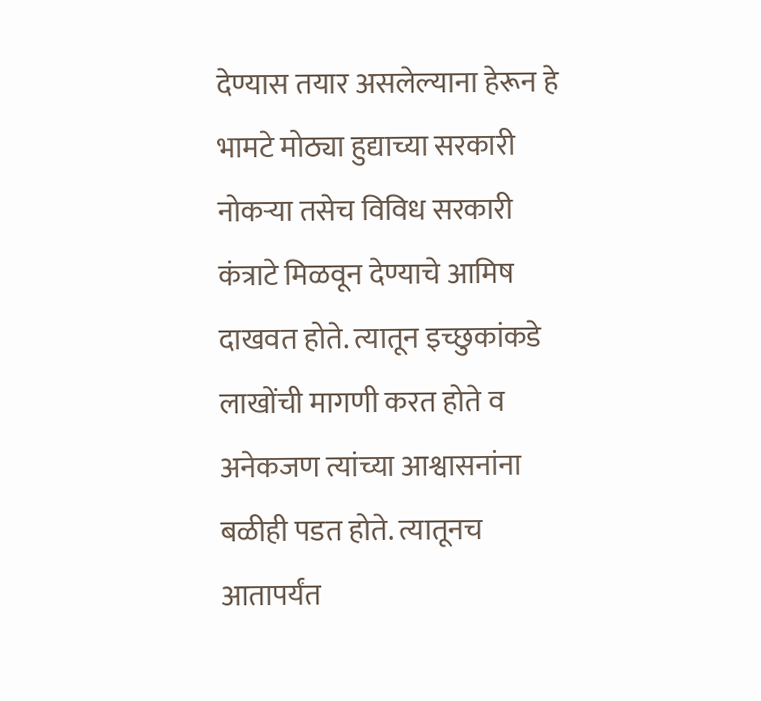देण्यास तयार असलेल्याना हेरून हे भामटे मोठ्या हुद्याच्या सरकारी नोकऱ्या तसेच विविध सरकारी कंत्राटे मिळवून देण्याचे आमिष दाखवत होते. त्यातून इच्छुकांकडे लाखोंची मागणी करत होते व अनेकजण त्यांच्या आश्वासनांना बळीही पडत होते. त्यातूनच आतापर्यंत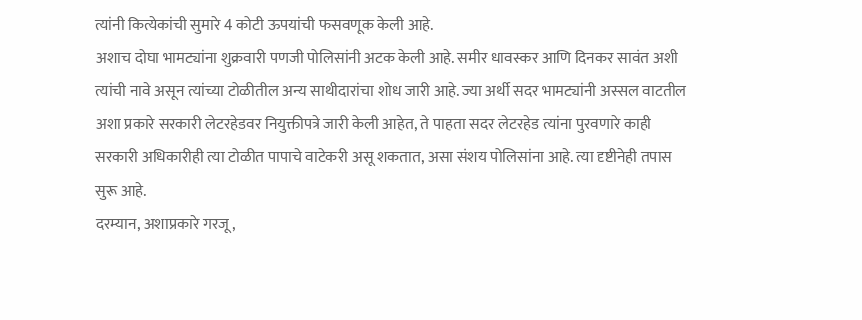त्यांनी कित्येकांची सुमारे 4 कोटी ऊपयांची फसवणूक केली आहे.
अशाच दोघा भामट्यांना शुक्रवारी पणजी पोलिसांनी अटक केली आहे. समीर धावस्कर आणि दिनकर सावंत अशी त्यांची नावे असून त्यांच्या टोळीतील अन्य साथीदारांचा शोध जारी आहे. ज्या अर्थी सदर भामट्यांनी अस्सल वाटतील अशा प्रकारे सरकारी लेटरहेडवर नियुक्तीपत्रे जारी केली आहेत, ते पाहता सदर लेटरहेड त्यांना पुरवणारे काही सरकारी अधिकारीही त्या टोळीत पापाचे वाटेकरी असू शकतात, असा संशय पोलिसांना आहे. त्या दृष्टीनेही तपास सुरू आहे.
दरम्यान, अशाप्रकारे गरजू,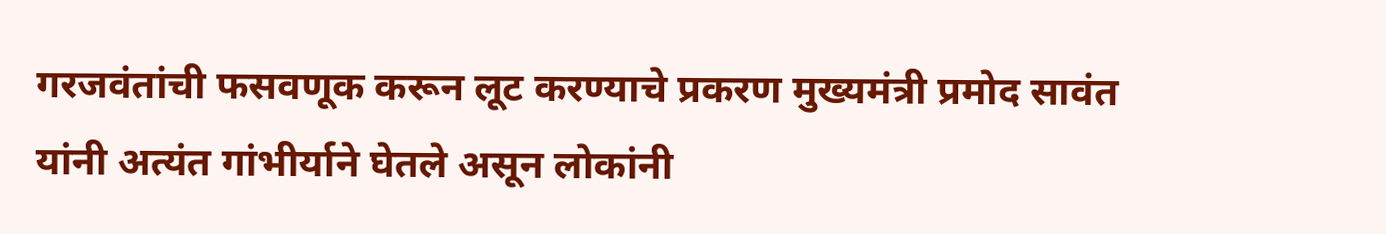गरजवंतांची फसवणूक करून लूट करण्याचे प्रकरण मुख्यमंत्री प्रमोद सावंत यांनी अत्यंत गांभीर्याने घेतले असून लोकांनी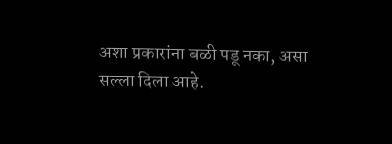अशा प्रकारांना बळी पडू नका, असा सल्ला दिला आहे.